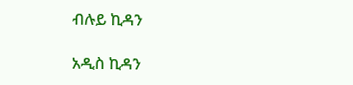ብሉይ ኪዳን

አዲስ ኪዳን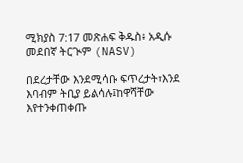ሚክያስ 7:17 መጽሐፍ ቅዱስ፥ አዲሱ መደበኛ ትርጒም (NASV)

በደረታቸው እንደሚሳቡ ፍጥረታት፣እንደ እባብም ትቢያ ይልሳሉ፤ከዋሻቸው እየተንቀጠቀጡ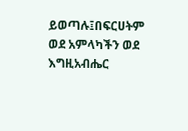ይወጣሉ፤በፍርሀትም ወደ አምላካችን ወደ እግዚአብሔር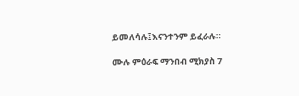ይመለሳሉ፤እናንተንም ይፈራሉ።

ሙሉ ምዕራፍ ማንበብ ሚክያስ 7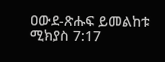ዐውደ-ጽሑፍ ይመልከቱ ሚክያስ 7:17